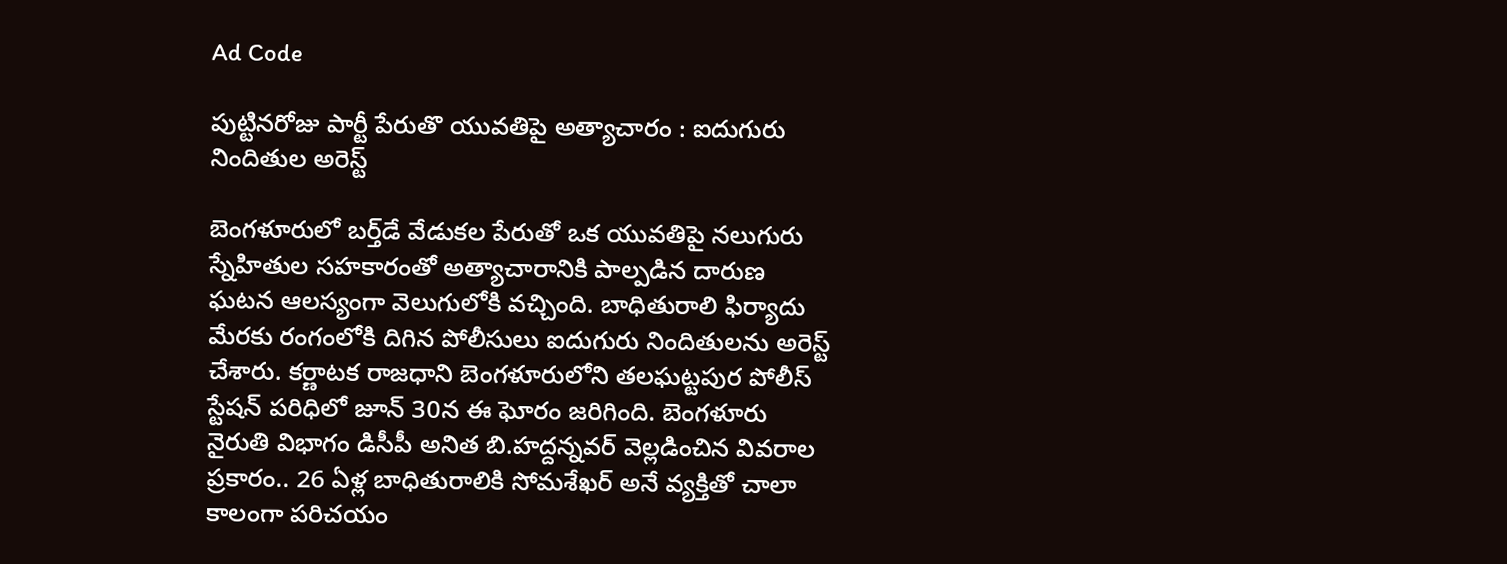Ad Code

పుట్టినరోజు పార్టీ పేరుతొ యువతిపై అత్యాచారం : ఐదుగురు నిందితుల అరెస్ట్

బెంగళూరులో బర్త్‌డే వేడుకల పేరుతో ఒక యువతిపై నలుగురు స్నేహితుల సహకారంతో అత్యాచారానికి పాల్పడిన దారుణ ఘటన ఆలస్యంగా వెలుగులోకి వచ్చింది. బాధితురాలి ఫిర్యాదు మేరకు రంగంలోకి దిగిన పోలీసులు ఐదుగురు నిందితులను అరెస్ట్ చేశారు. కర్ణాటక రాజధాని బెంగళూరులోని తలఘట్టపుర పోలీస్ స్టేషన్ పరిధిలో జూన్ 30న ఈ ఘోరం జరిగింది. బెంగళూరు నైరుతి విభాగం డిసీపీ అనిత బి.హద్దన్నవర్ వెల్లడించిన వివరాల ప్రకారం.. 26 ఏళ్ల బాధితురాలికి సోమశేఖర్ అనే వ్యక్తితో చాలా కాలంగా పరిచయం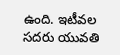ఉంది. ఇటీవల సదరు యువతి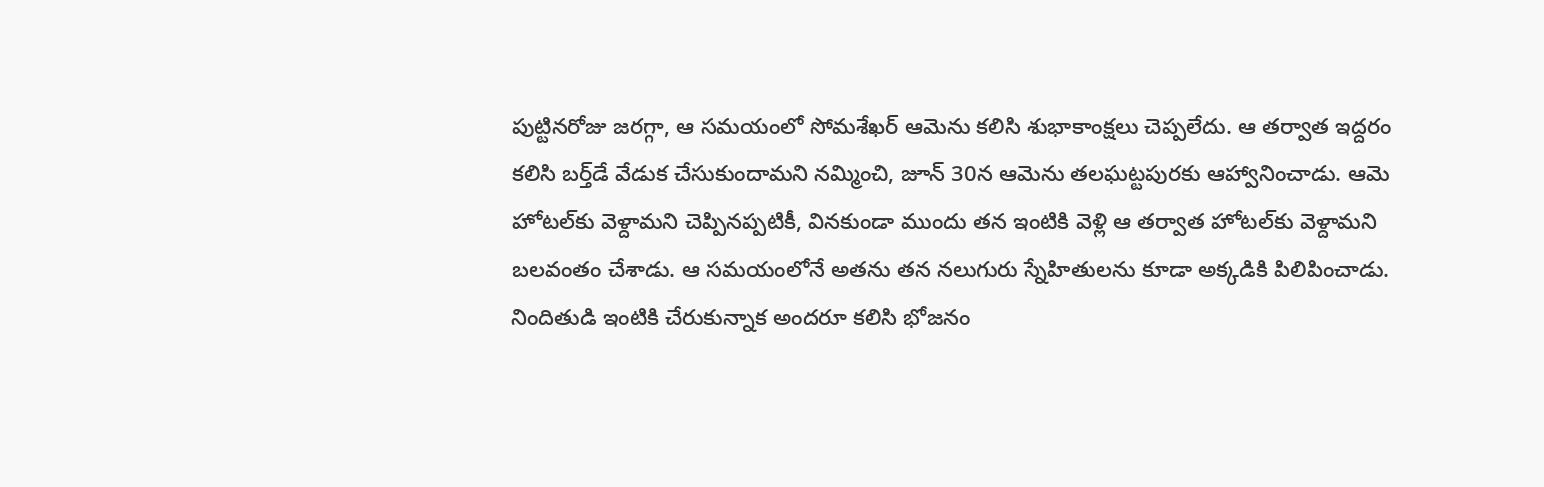పుట్టినరోజు జరగ్గా, ఆ సమయంలో సోమశేఖర్ ఆమెను కలిసి శుభాకాంక్షలు చెప్పలేదు. ఆ తర్వాత ఇద్దరం కలిసి బర్త్‌డే వేడుక చేసుకుందామని నమ్మించి, జూన్ 30న ఆమెను తలఘట్టపురకు ఆహ్వానించాడు. ఆమె హోటల్‌కు వెళ్దామని చెప్పినప్పటికీ, వినకుండా ముందు తన ఇంటికి వెళ్లి ఆ తర్వాత హోటల్‌కు వెళ్దామని బలవంతం చేశాడు. ఆ సమయంలోనే అతను తన నలుగురు స్నేహితులను కూడా అక్కడికి పిలిపించాడు. నిందితుడి ఇంటికి చేరుకున్నాక అందరూ కలిసి భోజనం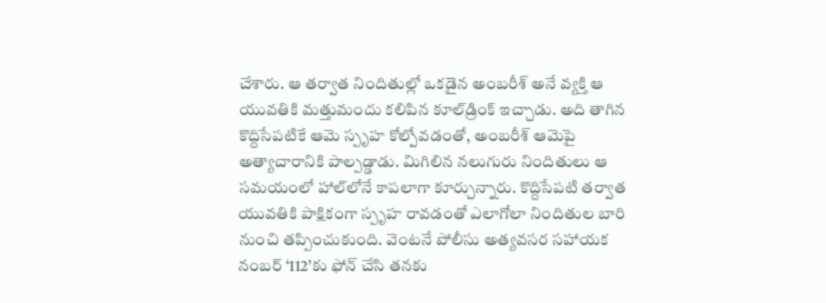చేశారు. ఆ తర్వాత నిందితుల్లో ఒకడైన అంబరీశ్ అనే వ్యక్తి ఆ యువతికి మత్తుమందు కలిపిన కూల్‌డ్రింక్ ఇచ్చాడు. అది తాగిన కొద్దిసేపటికే ఆమె స్పృహ కోల్పోవడంతో, అంబరీశ్ ఆమెపై అత్యాచారానికి పాల్పడ్డాడు. మిగిలిన నలుగురు నిందితులు ఆ సమయంలో హాల్‌లోనే కాపలాగా కూర్చున్నారు. కొద్దిసేపటి తర్వాత యువతికి పాక్షికంగా స్పృహ రావడంతో ఎలాగోలా నిందితుల బారి నుంచి తప్పించుకుంది. వెంటనే పోలీసు అత్యవసర సహాయక నంబర్ ‘112’కు ఫోన్ చేసి తనకు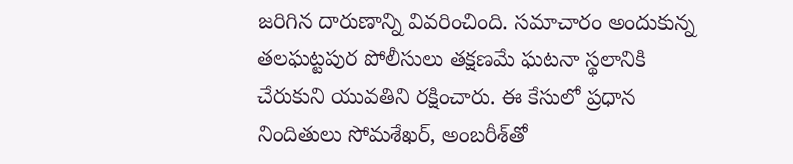జరిగిన దారుణాన్ని వివరించింది. సమాచారం అందుకున్న తలఘట్టపుర పోలీసులు తక్షణమే ఘటనా స్థలానికి చేరుకుని యువతిని రక్షించారు. ఈ కేసులో ప్రధాన నిందితులు సోమశేఖర్, అంబరీశ్‌తో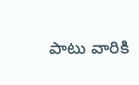పాటు వారికి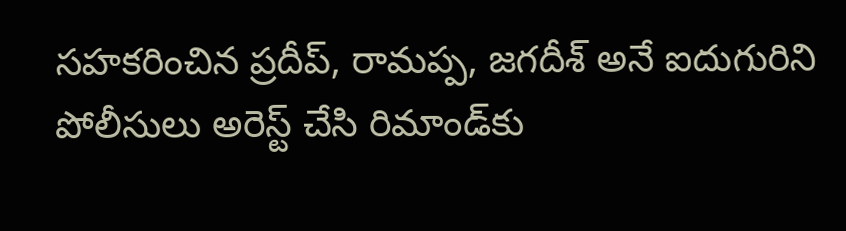సహకరించిన ప్రదీప్, రామప్ప, జగదీశ్ అనే ఐదుగురిని పోలీసులు అరెస్ట్ చేసి రిమాండ్‌కు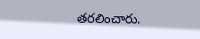తరలించారు.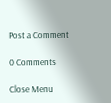Post a Comment

0 Comments

Close Menu